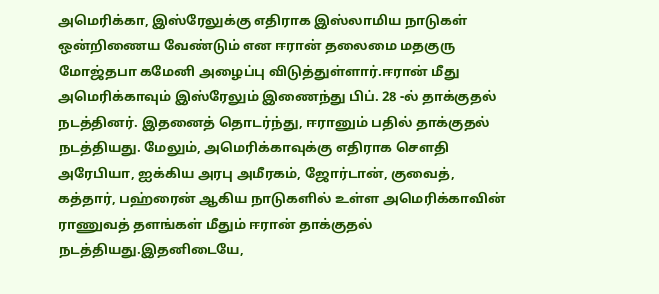அமெரிக்கா, இஸ்ரேலுக்கு எதிராக இஸ்லாமிய நாடுகள் ஒன்றிணைய வேண்டும் என ஈரான் தலைமை மதகுரு மோஜ்தபா கமேனி அழைப்பு விடுத்துள்ளார்.ஈரான் மீது அமெரிக்காவும் இஸ்ரேலும் இணைந்து பிப். 28 -ல் தாக்குதல் நடத்தினர். இதனைத் தொடர்ந்து, ஈரானும் பதில் தாக்குதல் நடத்தியது. மேலும், அமெரிக்காவுக்கு எதிராக சௌதி அரேபியா, ஐக்கிய அரபு அமீரகம், ஜோர்டான், குவைத், கத்தார், பஹ்ரைன் ஆகிய நாடுகளில் உள்ள அமெரிக்காவின் ராணுவத் தளங்கள் மீதும் ஈரான் தாக்குதல் நடத்தியது.இதனிடையே,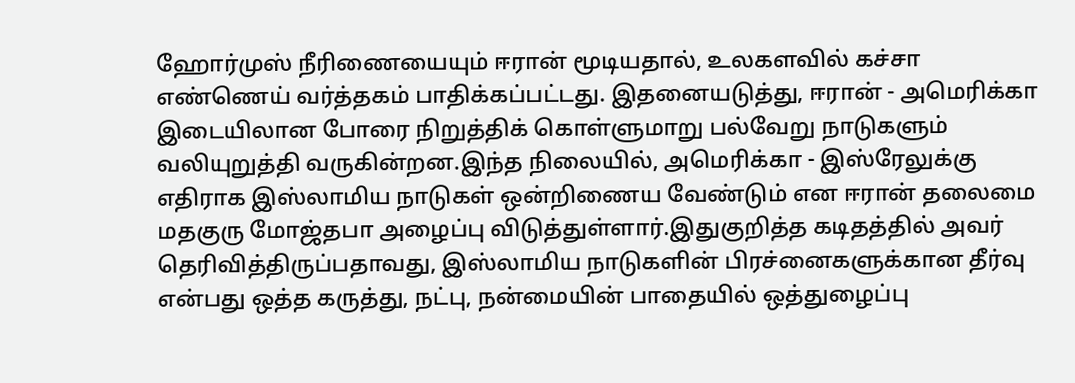ஹோர்முஸ் நீரிணையையும் ஈரான் மூடியதால், உலகளவில் கச்சா எண்ணெய் வர்த்தகம் பாதிக்கப்பட்டது. இதனையடுத்து, ஈரான் - அமெரிக்கா இடையிலான போரை நிறுத்திக் கொள்ளுமாறு பல்வேறு நாடுகளும் வலியுறுத்தி வருகின்றன.இந்த நிலையில், அமெரிக்கா - இஸ்ரேலுக்கு எதிராக இஸ்லாமிய நாடுகள் ஒன்றிணைய வேண்டும் என ஈரான் தலைமை மதகுரு மோஜ்தபா அழைப்பு விடுத்துள்ளார்.இதுகுறித்த கடிதத்தில் அவர் தெரிவித்திருப்பதாவது, இஸ்லாமிய நாடுகளின் பிரச்னைகளுக்கான தீர்வு என்பது ஒத்த கருத்து, நட்பு, நன்மையின் பாதையில் ஒத்துழைப்பு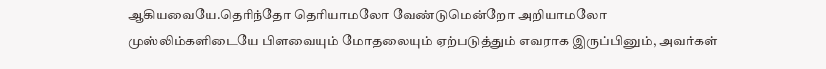ஆகியவையே.தெரிந்தோ தெரியாமலோ வேண்டுமென்றோ அறியாமலோ முஸ்லிம்களிடையே பிளவையும் மோதலையும் ஏற்படுத்தும் எவராக இருப்பினும், அவர்கள்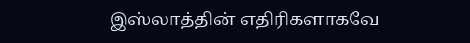இஸ்லாத்தின் எதிரிகளாகவே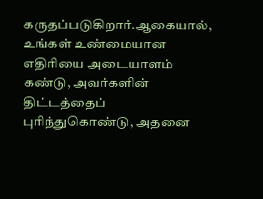கருதப்படுகிறார்.ஆகையால், உங்கள் உண்மையான எதிரியை அடையாளம் கண்டு, அவர்களின் திட்டத்தைப் புரிந்துகொண்டு, அதனை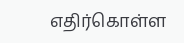எதிர்கொள்ள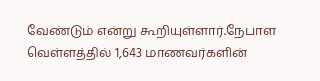வேண்டும் என்று கூறியுள்ளார்.நேபாள வெள்ளத்தில் 1,643 மாணவர்களின்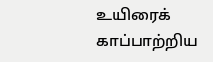உயிரைக் காப்பாற்றிய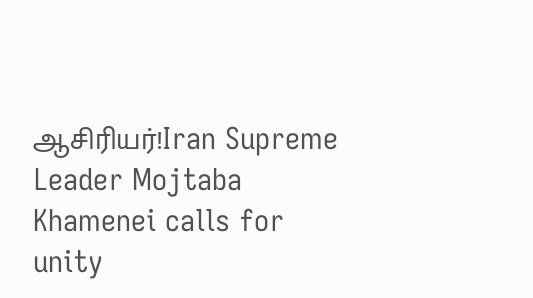ஆசிரியர்!Iran Supreme Leader Mojtaba Khamenei calls for unity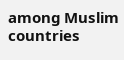among Muslim countries